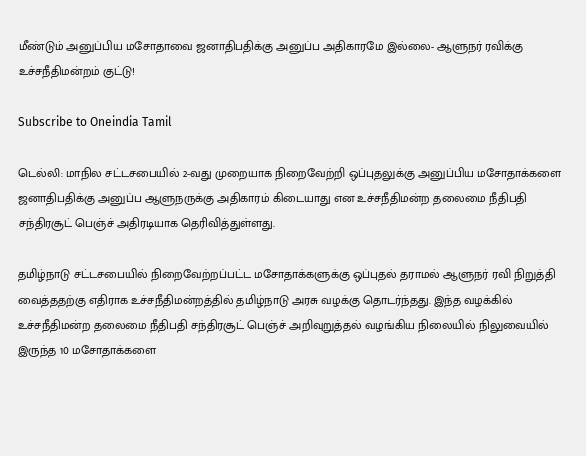மீண்டும் அனுப்பிய மசோதாவை ஜனாதிபதிக்கு அனுப்ப அதிகாரமே இல்லை- ஆளுநர் ரவிக்கு உச்சநீதிமன்றம் குட்டு!

Subscribe to Oneindia Tamil

டெல்லி: மாநில சட்டசபையில் 2-வது முறையாக நிறைவேற்றி ஒப்புதலுக்கு அனுப்பிய மசோதாக்களை ஜனாதிபதிக்கு அனுப்ப ஆளுநருக்கு அதிகாரம் கிடையாது என உச்சநீதிமன்ற தலைமை நீதிபதி சந்திரசூட் பெஞ்ச் அதிரடியாக தெரிவித்துள்ளது.

தமிழ்நாடு சட்டசபையில் நிறைவேற்றப்பட்ட மசோதாக்களுக்கு ஒப்புதல் தராமல் ஆளுநர் ரவி நிறுத்தி வைத்ததற்கு எதிராக உச்சநீதிமன்றத்தில் தமிழ்நாடு அரசு வழக்கு தொடர்ந்தது. இந்த வழக்கில் உச்சநீதிமன்ற தலைமை நீதிபதி சந்திரசூட் பெஞ்ச் அறிவுறுத்தல் வழங்கிய நிலையில் நிலுவையில் இருந்த 10 மசோதாக்களை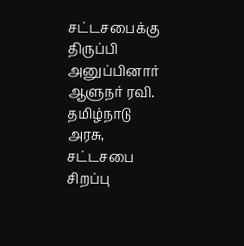சட்டசபைக்கு திருப்பி அனுப்பினார் ஆளுநர் ரவி. தமிழ்நாடு அரசு, சட்டசபை சிறப்பு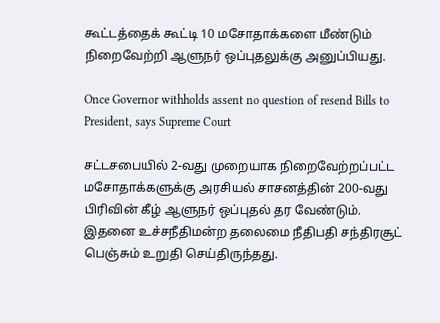கூட்டத்தைக் கூட்டி 10 மசோதாக்களை மீண்டும் நிறைவேற்றி ஆளுநர் ஒப்புதலுக்கு அனுப்பியது.

Once Governor withholds assent no question of resend Bills to President, says Supreme Court

சட்டசபையில் 2-வது முறையாக நிறைவேற்றப்பட்ட மசோதாக்களுக்கு அரசியல் சாசனத்தின் 200-வது பிரிவின் கீழ் ஆளுநர் ஒப்புதல் தர வேண்டும். இதனை உச்சநீதிமன்ற தலைமை நீதிபதி சந்திரசூட் பெஞ்சும் உறுதி செய்திருந்தது.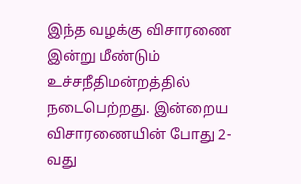இந்த வழக்கு விசாரணை இன்று மீண்டும் உச்சநீதிமன்றத்தில் நடைபெற்றது. இன்றைய விசாரணையின் போது 2-வது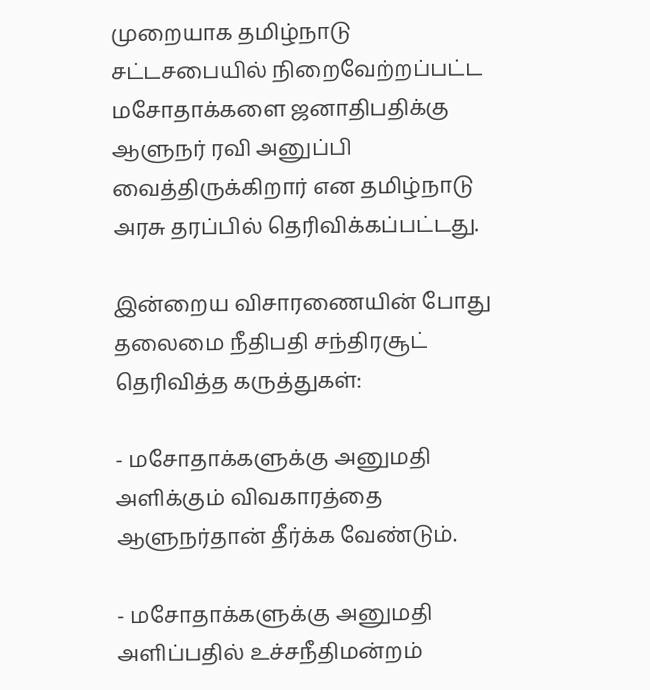முறையாக தமிழ்நாடு சட்டசபையில் நிறைவேற்றப்பட்ட மசோதாக்களை ஜனாதிபதிக்கு ஆளுநர் ரவி அனுப்பி வைத்திருக்கிறார் என தமிழ்நாடு அரசு தரப்பில் தெரிவிக்கப்பட்டது.

இன்றைய விசாரணையின் போது தலைமை நீதிபதி சந்திரசூட் தெரிவித்த கருத்துகள்:

- மசோதாக்களுக்கு அனுமதி அளிக்கும் விவகாரத்தை ஆளுநர்தான் தீர்க்க வேண்டும்.

- மசோதாக்களுக்கு அனுமதி அளிப்பதில் உச்சநீதிமன்றம்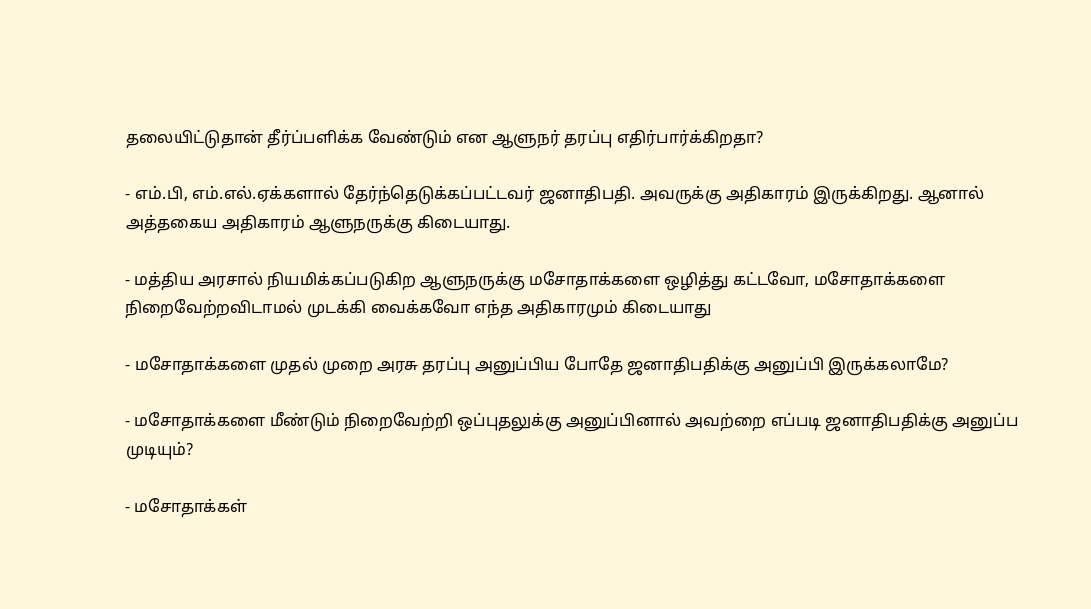தலையிட்டுதான் தீர்ப்பளிக்க வேண்டும் என ஆளுநர் தரப்பு எதிர்பார்க்கிறதா?

- எம்.பி, எம்.எல்.ஏக்களால் தேர்ந்தெடுக்கப்பட்டவர் ஜனாதிபதி. அவருக்கு அதிகாரம் இருக்கிறது. ஆனால் அத்தகைய அதிகாரம் ஆளுநருக்கு கிடையாது.

- மத்திய அரசால் நியமிக்கப்படுகிற ஆளுநருக்கு மசோதாக்களை ஒழித்து கட்டவோ, மசோதாக்களை நிறைவேற்றவிடாமல் முடக்கி வைக்கவோ எந்த அதிகாரமும் கிடையாது

- மசோதாக்களை முதல் முறை அரசு தரப்பு அனுப்பிய போதே ஜனாதிபதிக்கு அனுப்பி இருக்கலாமே?

- மசோதாக்களை மீண்டும் நிறைவேற்றி ஒப்புதலுக்கு அனுப்பினால் அவற்றை எப்படி ஜனாதிபதிக்கு அனுப்ப முடியும்?

- மசோதாக்கள்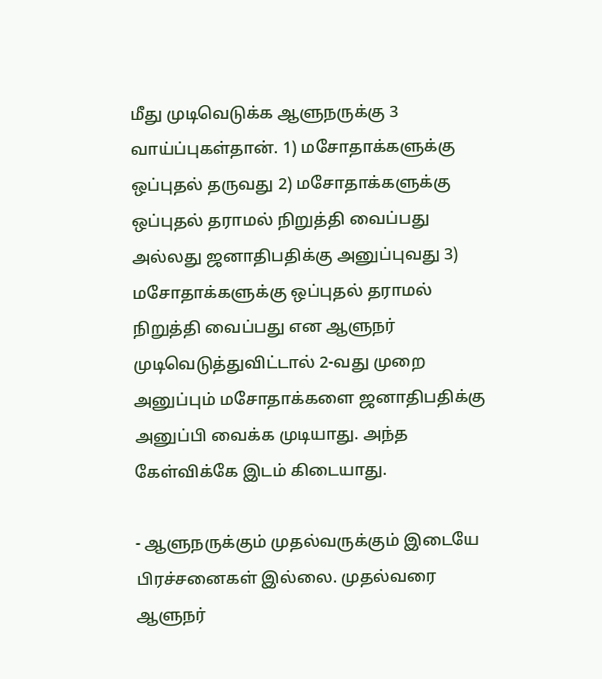மீது முடிவெடுக்க ஆளுநருக்கு 3 வாய்ப்புகள்தான். 1) மசோதாக்களுக்கு ஒப்புதல் தருவது 2) மசோதாக்களுக்கு ஒப்புதல் தராமல் நிறுத்தி வைப்பது அல்லது ஜனாதிபதிக்கு அனுப்புவது 3) மசோதாக்களுக்கு ஒப்புதல் தராமல் நிறுத்தி வைப்பது என ஆளுநர் முடிவெடுத்துவிட்டால் 2-வது முறை அனுப்பும் மசோதாக்களை ஜனாதிபதிக்கு அனுப்பி வைக்க முடியாது. அந்த கேள்விக்கே இடம் கிடையாது.

- ஆளுநருக்கும் முதல்வருக்கும் இடையே பிரச்சனைகள் இல்லை. முதல்வரை ஆளுநர்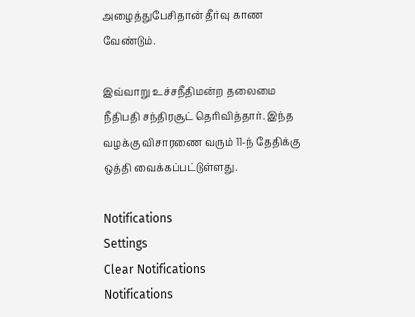அழைத்துபேசிதான் தீர்வு காண வேண்டும்.

இவ்வாறு உச்சநீதிமன்ற தலைமை நீதிபதி சந்திரசூட் தெரிவித்தார். இந்த வழக்கு விசாரணை வரும் 11-ந் தேதிக்கு ஒத்தி வைக்கப்பட்டுள்ளது.

Notifications
Settings
Clear Notifications
Notifications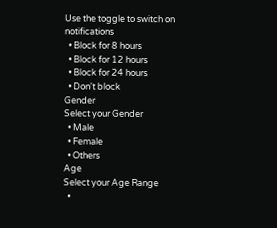Use the toggle to switch on notifications
  • Block for 8 hours
  • Block for 12 hours
  • Block for 24 hours
  • Don't block
Gender
Select your Gender
  • Male
  • Female
  • Others
Age
Select your Age Range
  •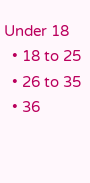Under 18
  • 18 to 25
  • 26 to 35
  • 36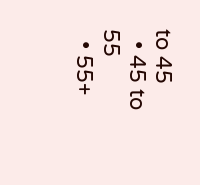to 45
  • 45 to 55
  • 55+